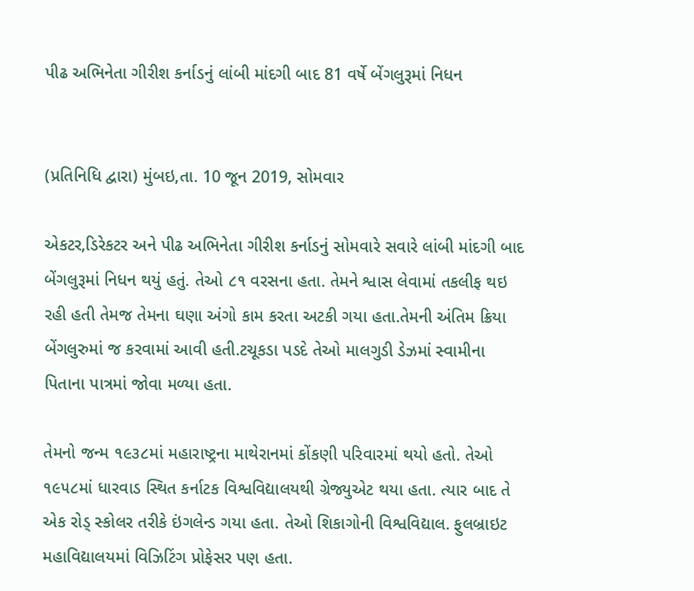પીઢ અભિનેતા ગીરીશ કર્નાડનું લાંબી માંદગી બાદ 81 વર્ષે બેંગલુરૂમાં નિધન


(પ્રતિનિધિ દ્વારા) મુંબઇ,તા. 10 જૂન 2019, સોમવાર

એકટર,ડિરેકટર અને પીઢ અભિનેતા ગીરીશ કર્નાડનું સોમવારે સવારે લાંબી માંદગી બાદ બેંગલુરૂમાં નિધન થયું હતું. તેઓ ૮૧ વરસના હતા. તેમને શ્વાસ લેવામાં તકલીફ થઇ રહી હતી તેમજ તેમના ઘણા અંગો કામ કરતા અટકી ગયા હતા.તેમની અંતિમ ક્રિયા બેંગલુરુમાં જ કરવામાં આવી હતી.ટચૂકડા પડદે તેઓ માલગુડી ડેઝમાં સ્વામીના પિતાના પાત્રમાં જોવા મળ્યા હતા.

તેમનો જન્મ ૧૯૩૮માં મહારાષ્ટ્રના માથેરાનમાં કોંકણી પરિવારમાં થયો હતો. તેઓ ૧૯૫૮માં ધારવાડ સ્થિત કર્નાટક વિશ્વવિદ્યાલયથી ગ્રેજ્યુએટ થયા હતા. ત્યાર બાદ તે એક રોડ્ સ્કોલર તરીકે ઇંગલેન્ડ ગયા હતા. તેઓ શિકાગોની વિશ્વવિદ્યાલ. ફુલબ્રાઇટ મહાવિદ્યાલયમાં વિઝિટિંગ પ્રોફેસર પણ હતા.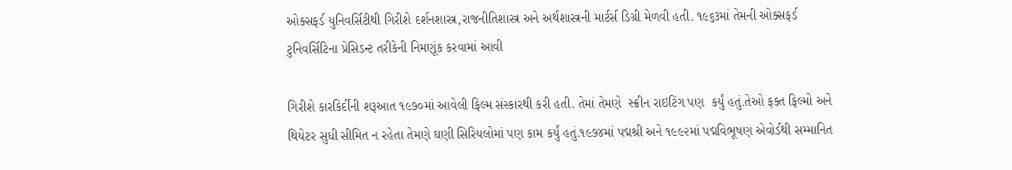ઓક્સફર્ડ યુનિવર્સિટીથી ગિરીશે દર્શનશાસ્ત્ર,રાજનીતિશાસ્ત્ર અને અર્થશાસ્ત્રની માર્ટર્સ ડિગ્રી મેળવી હતી. ૧૯૬૩માં તેમની ઓક્સફર્ડ ટુનિવર્સિટિના પ્રેસિડન્ટ તરીકેની નિમણૂંક કરવામાં આવી

ગિરીશે કારકિર્દીની શરૂઆત ૧૯૭૦માં આવેલી ફિલ્મ સંસ્કારથી કરી હતી. તેમાં તેમણે  સ્ક્રીન રાઇટિંગ પણ  કર્યું હતું.તેઓ ફક્ત ફિલ્મો અને થિયેટર સુધી સીમિત ન રહેતા તેમણે ઘણી સિરિયલોમાં પણ કામ કર્યું હતું.૧૯૭૪માં પદ્મશ્રી અને ૧૯૯૨માં પદ્મવિભૂષણ એવોર્ડથી સમ્માનિત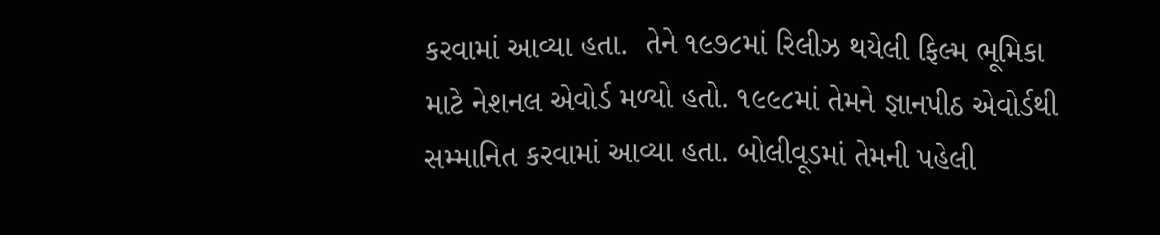કરવામાં આવ્યા હતા.  તેને ૧૯૭૮માં રિલીઝ થયેલી ફિલ્મ ભૂમિકા માટે નેશનલ એવોર્ડ મળ્યો હતો. ૧૯૯૮માં તેમને જ્ઞાનપીઠ એવોર્ડથી સમ્માનિત કરવામાં આવ્યા હતા. બોલીવૂડમાં તેમની પહેલી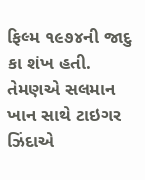ફિલ્મ ૧૯૭૪ની જાદુ કા શંખ હતી. તેમણએ સલમાન ખાન સાથે ટાઇગર ઝિંદાએ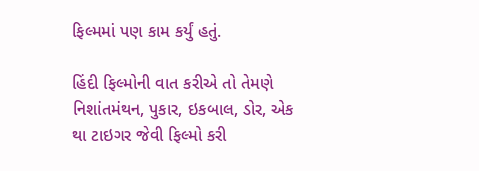ફિલ્મમાં પણ કામ કર્યું હતું.

હિંદી ફિલ્મોની વાત કરીએ તો તેમણે નિશાંતમંથન, પુકાર, ઇકબાલ, ડોર, એક થા ટાઇગર જેવી ફિલ્મો કરી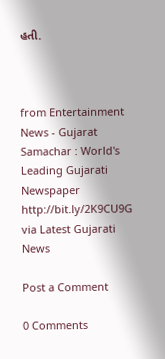હતી.



from Entertainment News - Gujarat Samachar : World's Leading Gujarati Newspaper http://bit.ly/2K9CU9G
via Latest Gujarati News

Post a Comment

0 Comments